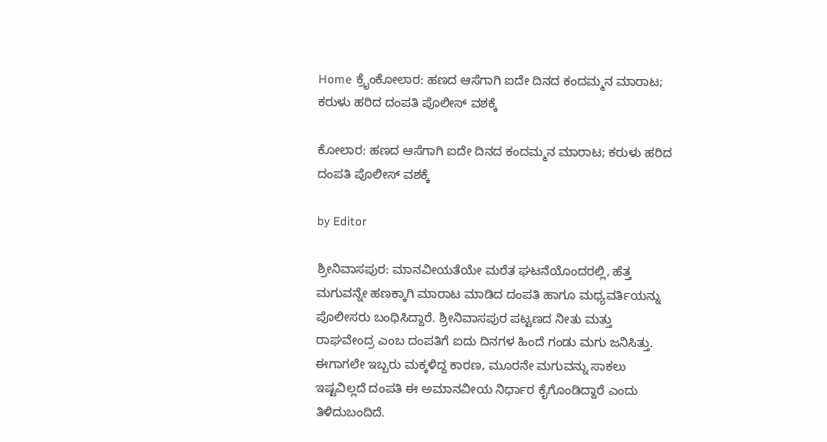Home ಕ್ರೈಂಕೋಲಾರ: ಹಣದ ಆಸೆಗಾಗಿ ಐದೇ ದಿನದ ಕಂದಮ್ಮನ ಮಾರಾಟ; ಕರುಳು ಹರಿದ ದಂಪತಿ ಪೊಲೀಸ್ ವಶಕ್ಕೆ

ಕೋಲಾರ: ಹಣದ ಆಸೆಗಾಗಿ ಐದೇ ದಿನದ ಕಂದಮ್ಮನ ಮಾರಾಟ; ಕರುಳು ಹರಿದ ದಂಪತಿ ಪೊಲೀಸ್ ವಶಕ್ಕೆ

by Editor

ಶ್ರೀನಿವಾಸಪುರ: ಮಾನವೀಯತೆಯೇ ಮರೆತ ಘಟನೆಯೊಂದರಲ್ಲಿ, ಹೆತ್ತ ಮಗುವನ್ನೇ ಹಣಕ್ಕಾಗಿ ಮಾರಾಟ ಮಾಡಿದ ದಂಪತಿ ಹಾಗೂ ಮಧ್ಯವರ್ತಿಯನ್ನು ಪೊಲೀಸರು ಬಂಧಿಸಿದ್ದಾರೆ. ಶ್ರೀನಿವಾಸಪುರ ಪಟ್ಟಣದ ನೀತು ಮತ್ತು ರಾಘವೇಂದ್ರ ಎಂಬ ದಂಪತಿಗೆ ಐದು ದಿನಗಳ ಹಿಂದೆ ಗಂಡು ಮಗು ಜನಿಸಿತ್ತು. ಈಗಾಗಲೇ ಇಬ್ಬರು ಮಕ್ಕಳಿದ್ದ ಕಾರಣ, ಮೂರನೇ ಮಗುವನ್ನು ಸಾಕಲು ಇಷ್ಟವಿಲ್ಲದೆ ದಂಪತಿ ಈ ಅಮಾನವೀಯ ನಿರ್ಧಾರ ಕೈಗೊಂಡಿದ್ದಾರೆ ಎಂದು ತಿಳಿದುಬಂದಿದೆ.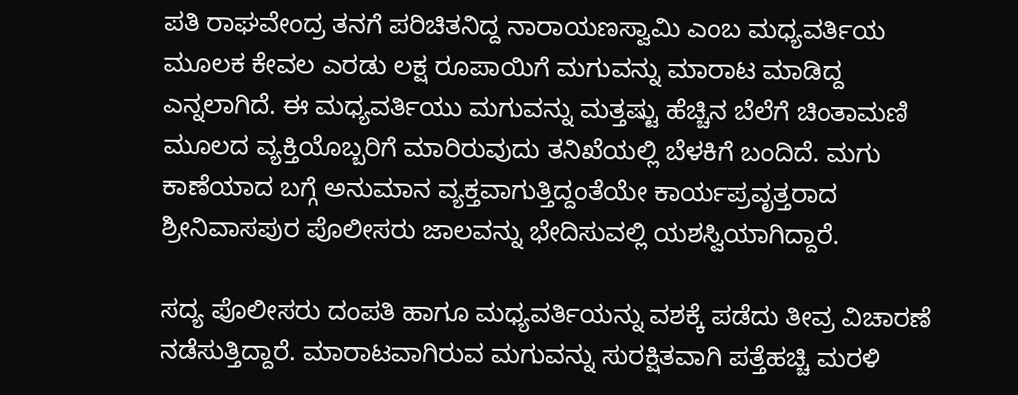ಪತಿ ರಾಘವೇಂದ್ರ ತನಗೆ ಪರಿಚಿತನಿದ್ದ ನಾರಾಯಣಸ್ವಾಮಿ ಎಂಬ ಮಧ್ಯವರ್ತಿಯ ಮೂಲಕ ಕೇವಲ ಎರಡು ಲಕ್ಷ ರೂಪಾಯಿಗೆ ಮಗುವನ್ನು ಮಾರಾಟ ಮಾಡಿದ್ದ ಎನ್ನಲಾಗಿದೆ. ಈ ಮಧ್ಯವರ್ತಿಯು ಮಗುವನ್ನು ಮತ್ತಷ್ಟು ಹೆಚ್ಚಿನ ಬೆಲೆಗೆ ಚಿಂತಾಮಣಿ ಮೂಲದ ವ್ಯಕ್ತಿಯೊಬ್ಬರಿಗೆ ಮಾರಿರುವುದು ತನಿಖೆಯಲ್ಲಿ ಬೆಳಕಿಗೆ ಬಂದಿದೆ. ಮಗು ಕಾಣೆಯಾದ ಬಗ್ಗೆ ಅನುಮಾನ ವ್ಯಕ್ತವಾಗುತ್ತಿದ್ದಂತೆಯೇ ಕಾರ್ಯಪ್ರವೃತ್ತರಾದ ಶ್ರೀನಿವಾಸಪುರ ಪೊಲೀಸರು ಜಾಲವನ್ನು ಭೇದಿಸುವಲ್ಲಿ ಯಶಸ್ವಿಯಾಗಿದ್ದಾರೆ.

ಸದ್ಯ ಪೊಲೀಸರು ದಂಪತಿ ಹಾಗೂ ಮಧ್ಯವರ್ತಿಯನ್ನು ವಶಕ್ಕೆ ಪಡೆದು ತೀವ್ರ ವಿಚಾರಣೆ ನಡೆಸುತ್ತಿದ್ದಾರೆ. ಮಾರಾಟವಾಗಿರುವ ಮಗುವನ್ನು ಸುರಕ್ಷಿತವಾಗಿ ಪತ್ತೆಹಚ್ಚಿ ಮರಳಿ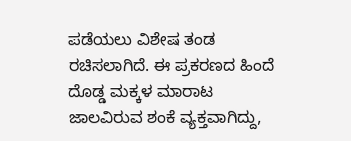ಪಡೆಯಲು ವಿಶೇಷ ತಂಡ ರಚಿಸಲಾಗಿದೆ. ಈ ಪ್ರಕರಣದ ಹಿಂದೆ ದೊಡ್ಡ ಮಕ್ಕಳ ಮಾರಾಟ ಜಾಲವಿರುವ ಶಂಕೆ ವ್ಯಕ್ತವಾಗಿದ್ದು,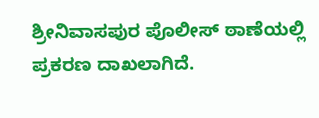ಶ್ರೀನಿವಾಸಪುರ ಪೊಲೀಸ್ ಠಾಣೆಯಲ್ಲಿ ಪ್ರಕರಣ ದಾಖಲಾಗಿದೆ.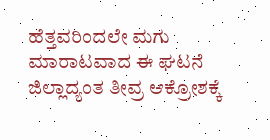ಹೆತ್ತವರಿಂದಲೇ ಮಗು ಮಾರಾಟವಾದ ಈ ಘಟನೆ ಜಿಲ್ಲಾದ್ಯಂತ ತೀವ್ರ ಆಕ್ರೋಶಕ್ಕೆ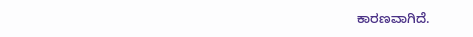ಕಾರಣವಾಗಿದೆ.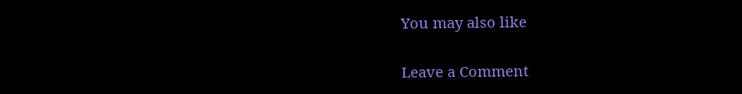You may also like

Leave a Comment